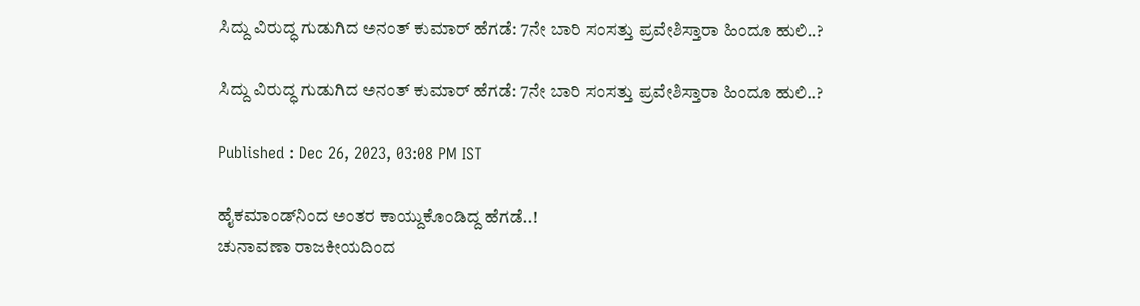ಸಿದ್ದು ವಿರುದ್ಧ ಗುಡುಗಿದ ಅನಂತ್ ಕುಮಾರ್ ಹೆಗಡೆ: 7ನೇ ಬಾರಿ ಸಂಸತ್ತು ಪ್ರವೇಶಿಸ್ತಾರಾ ಹಿಂದೂ ಹುಲಿ..?

ಸಿದ್ದು ವಿರುದ್ಧ ಗುಡುಗಿದ ಅನಂತ್ ಕುಮಾರ್ ಹೆಗಡೆ: 7ನೇ ಬಾರಿ ಸಂಸತ್ತು ಪ್ರವೇಶಿಸ್ತಾರಾ ಹಿಂದೂ ಹುಲಿ..?

Published : Dec 26, 2023, 03:08 PM IST

ಹೈಕಮಾಂಡ್‌ನಿಂದ ಅಂತರ ಕಾಯ್ದುಕೊಂಡಿದ್ದ ಹೆಗಡೆ..!
ಚುನಾವಣಾ ರಾಜಕೀಯದಿಂದ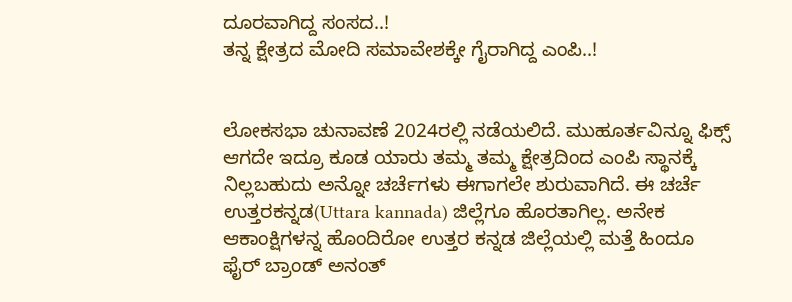ದೂರವಾಗಿದ್ದ ಸಂಸದ..!
ತನ್ನ ಕ್ಷೇತ್ರದ ಮೋದಿ ಸಮಾವೇಶಕ್ಕೇ ಗೈರಾಗಿದ್ದ ಎಂಪಿ..!


ಲೋಕಸಭಾ ಚುನಾವಣೆ 2024ರಲ್ಲಿ ನಡೆಯಲಿದೆ. ಮುಹೂರ್ತವಿನ್ನೂ ಫಿಕ್ಸ್ ಆಗದೇ ಇದ್ರೂ ಕೂಡ ಯಾರು ತಮ್ಮ ತಮ್ಮ ಕ್ಷೇತ್ರದಿಂದ ಎಂಪಿ ಸ್ಥಾನಕ್ಕೆ ನಿಲ್ಲಬಹುದು ಅನ್ನೋ ಚರ್ಚೆಗಳು ಈಗಾಗಲೇ ಶುರುವಾಗಿದೆ. ಈ ಚರ್ಚೆ ಉತ್ತರಕನ್ನಡ(Uttara kannada) ಜಿಲ್ಲೆಗೂ ಹೊರತಾಗಿಲ್ಲ. ಅನೇಕ ಆಕಾಂಕ್ಷಿಗಳನ್ನ ಹೊಂದಿರೋ ಉತ್ತರ ಕನ್ನಡ ಜಿಲ್ಲೆಯಲ್ಲಿ ಮತ್ತೆ ಹಿಂದೂ ಫೈರ್ ಬ್ರಾಂಡ್ ಅನಂತ್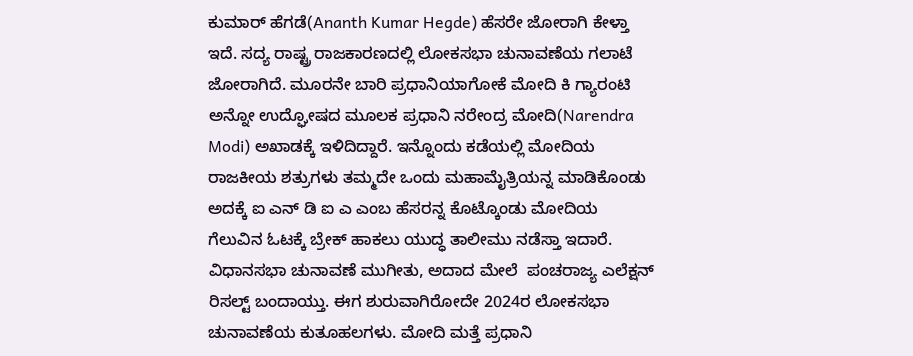ಕುಮಾರ್ ಹೆಗಡೆ(Ananth Kumar Hegde) ಹೆಸರೇ ಜೋರಾಗಿ ಕೇಳ್ತಾ ಇದೆ. ಸದ್ಯ ರಾಷ್ಟ್ರ ರಾಜಕಾರಣದಲ್ಲಿ ಲೋಕಸಭಾ ಚುನಾವಣೆಯ ಗಲಾಟೆ ಜೋರಾಗಿದೆ. ಮೂರನೇ ಬಾರಿ ಪ್ರಧಾನಿಯಾಗೋಕೆ ಮೋದಿ ಕಿ ಗ್ಯಾರಂಟಿ ಅನ್ನೋ ಉದ್ಘೋಷದ ಮೂಲಕ ಪ್ರಧಾನಿ ನರೇಂದ್ರ ಮೋದಿ(Narendra Modi) ಅಖಾಡಕ್ಕೆ ಇಳಿದಿದ್ದಾರೆ. ಇನ್ನೊಂದು ಕಡೆಯಲ್ಲಿ ಮೋದಿಯ ರಾಜಕೀಯ ಶತ್ರುಗಳು ತಮ್ಮದೇ ಒಂದು ಮಹಾಮೈತ್ರಿಯನ್ನ ಮಾಡಿಕೊಂಡು ಅದಕ್ಕೆ ಐ ಎನ್ ಡಿ ಐ ಎ ಎಂಬ ಹೆಸರನ್ನ ಕೊಟ್ಕೊಂಡು ಮೋದಿಯ ಗೆಲುವಿನ ಓಟಕ್ಕೆ ಬ್ರೇಕ್ ಹಾಕಲು ಯುದ್ಧ ತಾಲೀಮು ನಡೆಸ್ತಾ ಇದಾರೆ. ವಿಧಾನಸಭಾ ಚುನಾವಣೆ ಮುಗೀತು, ಅದಾದ ಮೇಲೆ  ಪಂಚರಾಜ್ಯ ಎಲೆಕ್ಷನ್ ರಿಸಲ್ಟ್ ಬಂದಾಯ್ತು. ಈಗ ಶುರುವಾಗಿರೋದೇ 2024ರ ಲೋಕಸಭಾ ಚುನಾವಣೆಯ ಕುತೂಹಲಗಳು. ಮೋದಿ ಮತ್ತೆ ಪ್ರಧಾನಿ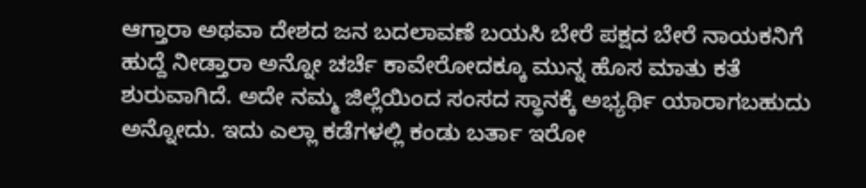ಆಗ್ತಾರಾ ಅಥವಾ ದೇಶದ ಜನ ಬದಲಾವಣೆ ಬಯಸಿ ಬೇರೆ ಪಕ್ಷದ ಬೇರೆ ನಾಯಕನಿಗೆ ಹುದ್ದೆ ನೀಡ್ತಾರಾ ಅನ್ನೋ ಚರ್ಚೆ ಕಾವೇರೋದಕ್ಕೂ ಮುನ್ನ ಹೊಸ ಮಾತು ಕತೆ ಶುರುವಾಗಿದೆ. ಅದೇ ನಮ್ಮ ಜಿಲ್ಲೆಯಿಂದ ಸಂಸದ ಸ್ಥಾನಕ್ಕೆ ಅಭ್ಯರ್ಥಿ ಯಾರಾಗಬಹುದು ಅನ್ನೋದು. ಇದು ಎಲ್ಲಾ ಕಡೆಗಳಲ್ಲಿ ಕಂಡು ಬರ್ತಾ ಇರೋ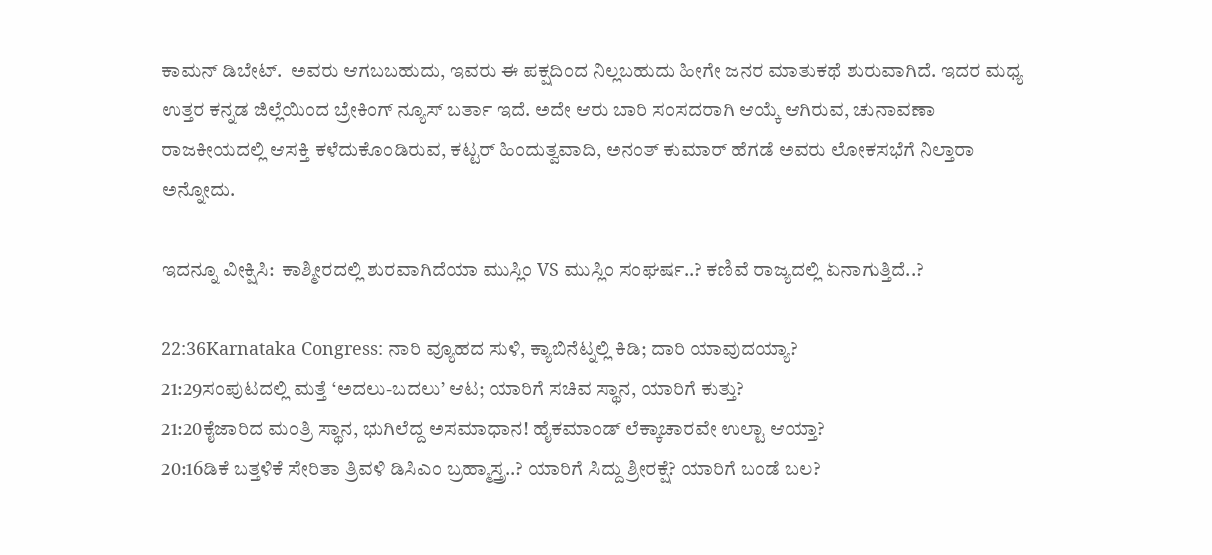ಕಾಮನ್ ಡಿಬೇಟ್.  ಅವರು ಆಗಬಬಹುದು, ಇವರು ಈ ಪಕ್ಷದಿಂದ ನಿಲ್ಲಬಹುದು ಹೀಗೇ ಜನರ ಮಾತುಕಥೆ ಶುರುವಾಗಿದೆ. ಇದರ ಮಧ್ಯ ಉತ್ತರ ಕನ್ನಡ ಜಿಲ್ಲೆಯಿಂದ ಬ್ರೇಕಿಂಗ್ ನ್ಯೂಸ್ ಬರ್ತಾ ಇದೆ. ಅದೇ ಆರು ಬಾರಿ ಸಂಸದರಾಗಿ ಆಯ್ಕೆ ಆಗಿರುವ, ಚುನಾವಣಾ ರಾಜಕೀಯದಲ್ಲಿ ಆಸಕ್ತಿ ಕಳೆದುಕೊಂಡಿರುವ, ಕಟ್ಟರ್ ಹಿಂದುತ್ವವಾದಿ, ಅನಂತ್ ಕುಮಾರ್ ಹೆಗಡೆ ಅವರು ಲೋಕಸಭೆಗೆ ನಿಲ್ತಾರಾ ಅನ್ನೋದು.

ಇದನ್ನೂ ವೀಕ್ಷಿಸಿ:  ಕಾಶ್ಮೀರದಲ್ಲಿ ಶುರವಾಗಿದೆಯಾ ಮುಸ್ಲಿಂ VS ಮುಸ್ಲಿಂ ಸಂಘರ್ಷ..? ಕಣಿವೆ ರಾಜ್ಯದಲ್ಲಿ ಏನಾಗುತ್ತಿದೆ..?

22:36Karnataka Congress: ನಾರಿ ವ್ಯೂಹದ ಸುಳಿ, ಕ್ಯಾಬಿನೆಟ್ನಲ್ಲಿ ಕಿಡಿ; ದಾರಿ ಯಾವುದಯ್ಯಾ?
21:29ಸಂಪುಟದಲ್ಲಿ ಮತ್ತೆ ‘ಅದಲು-ಬದಲು’ ಆಟ; ಯಾರಿಗೆ ಸಚಿವ ಸ್ಥಾನ, ಯಾರಿಗೆ ಕುತ್ತು?
21:20ಕೈಜಾರಿದ ಮಂತ್ರಿ ಸ್ಥಾನ, ಭುಗಿಲೆದ್ದ ಅಸಮಾಧಾನ! ಹೈಕಮಾಂಡ್ ಲೆಕ್ಕಾಚಾರವೇ ಉಲ್ಟಾ ಆಯ್ತಾ?
20:16ಡಿಕೆ ಬತ್ತಳಿಕೆ ಸೇರಿತಾ ತ್ರಿವಳಿ ಡಿಸಿಎಂ ಬ್ರಹ್ಮಾಸ್ತ್ರ..? ಯಾರಿಗೆ ಸಿದ್ದು ಶ್ರೀರಕ್ಷೆ? ಯಾರಿಗೆ ಬಂಡೆ ಬಲ?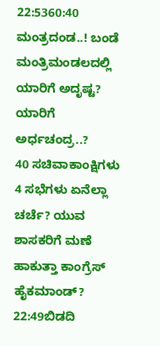22:5360:40 ಮಂತ್ರದಂಡ..! ಬಂಡೆ ಮಂತ್ರಿಮಂಡಲದಲ್ಲಿ ಯಾರಿಗೆ ಅದೃಷ್ಟ? ಯಾರಿಗೆ ಅರ್ಧಚಂದ್ರ..?
40 ಸಚಿವಾಕಾಂಕ್ಷಿಗಳು 4 ಸಭೆಗಳು ಏನೆಲ್ಲಾ ಚರ್ಚೆ? ಯುವ ಶಾಸಕರಿಗೆ ಮಣೆ ಹಾಕುತ್ತಾ ಕಾಂಗ್ರೆಸ್ ಹೈಕಮಾಂಡ್?
22:49ಬಿಡದಿ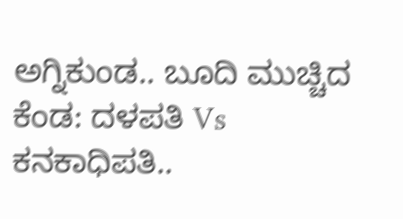ಅಗ್ನಿಕುಂಡ.. ಬೂದಿ ಮುಚ್ಚಿದ ಕೆಂಡ: ದಳಪತಿ Vs ಕನಕಾಧಿಪತಿ..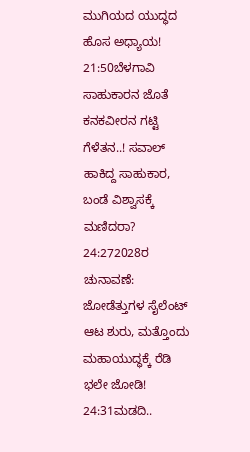ಮುಗಿಯದ ಯುದ್ಧದ ಹೊಸ ಅಧ್ಯಾಯ!
21:50ಬೆಳಗಾವಿ ಸಾಹುಕಾರನ ಜೊತೆ ಕನಕವೀರನ ಗಟ್ಟಿ ಗೆಳೆತನ..! ಸವಾಲ್ ಹಾಕಿದ್ದ ಸಾಹುಕಾರ, ಬಂಡೆ ವಿಶ್ವಾಸಕ್ಕೆ ಮಣಿದರಾ?
24:272028ರ ಚುನಾವಣೆ: ಜೋಡೆತ್ತುಗಳ ಸೈಲೆಂಟ್ ಆಟ ಶುರು, ಮತ್ತೊಂದು ಮಹಾಯುದ್ಧಕ್ಕೆ ರೆಡಿ ಭಲೇ ಜೋಡಿ!
24:31ಮಡದಿ..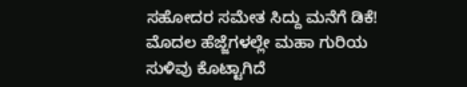ಸಹೋದರ ಸಮೇತ ಸಿದ್ದು ಮನೆಗೆ ಡಿಕೆ! ಮೊದಲ ಹೆಜ್ಜೆಗಳಲ್ಲೇ ಮಹಾ ಗುರಿಯ ಸುಳಿವು ಕೊಟ್ಟಾಗಿದೆ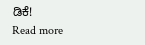ಡಿಕೆ!
Read more